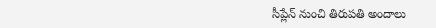సీప్లేన్ నుంచి తిరుపతి అందాలు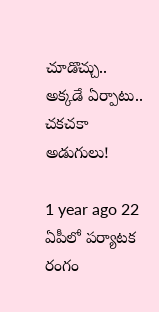చూడొచ్చు.. అక్కడే ఏర్పాటు.. చకచకా అడుగులు!

1 year ago 22
ఏపీలో పర్యాటక రంగం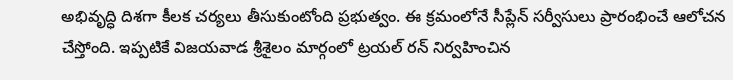అభివృద్ధి దిశగా కీలక చర్యలు తీసుకుంటోంది ప్రభుత్వం. ఈ క్రమంలోనే సీప్లేన్ సర్వీసులు ప్రారంభించే ఆలోచన చేస్తోంది. ఇప్పటికే విజయవాడ శ్రీశైలం మార్గంలో ట్రయల్ రన్ నిర్వహించిన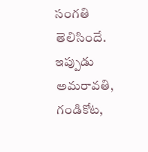సంగతి తెలిసిందే. ఇప్పుడు అమరావతి, గండికోట,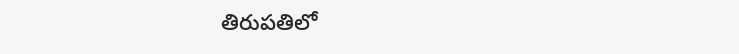తిరుపతిలో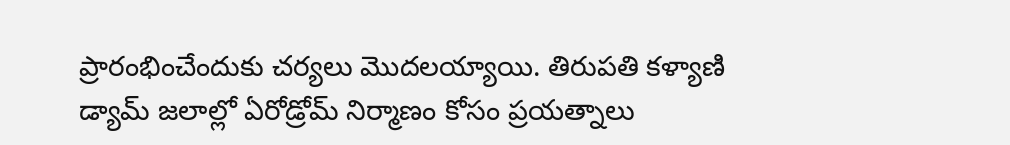ప్రారంభించేందుకు చర్యలు మొదలయ్యాయి. తిరుపతి కళ్యాణి డ్యామ్ జలాల్లో ఏరోడ్రోమ్ నిర్మాణం కోసం ప్రయత్నాలు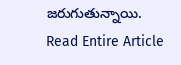జరుగుతున్నాయి.
Read Entire Article